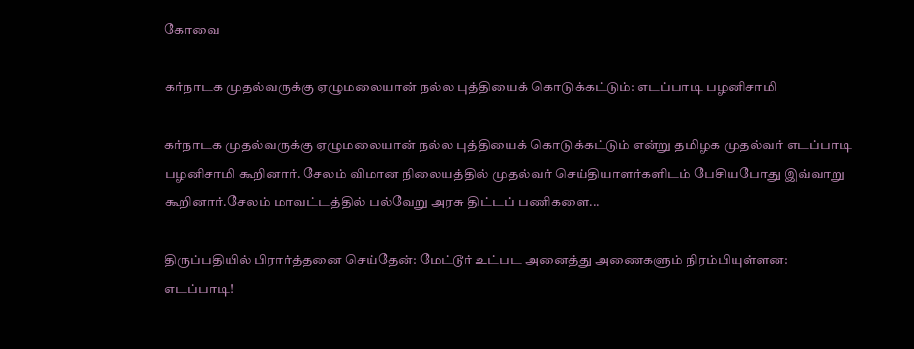கோவை

கர்நாடக முதல்வருக்கு ஏழுமலையான் நல்ல புத்தியைக் கொடுக்கட்டும்: எடப்பாடி பழனிசாமி

கர்நாடக முதல்வருக்கு ஏழுமலையான் நல்ல புத்தியைக் கொடுக்கட்டும் என்று தமிழக முதல்வர் எடப்பாடி பழனிசாமி கூறினார். சேலம் விமான நிலையத்தில் முதல்வர் செய்தியாளர்களிடம் பேசியபோது இவ்வாறு கூறினார்.சேலம் மாவட்டத்தில் பல்வேறு அரசு திட்டப் பணிகளை...

திருப்பதியில் பிரார்த்தனை செய்தேன்: மேட்டூர் உட்பட அனைத்து அணைகளும் நிரம்பியுள்ளன: எடப்பாடி!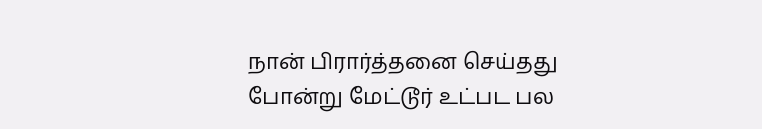நான் பிரார்த்தனை செய்தது போன்று மேட்டூர் உட்பட பல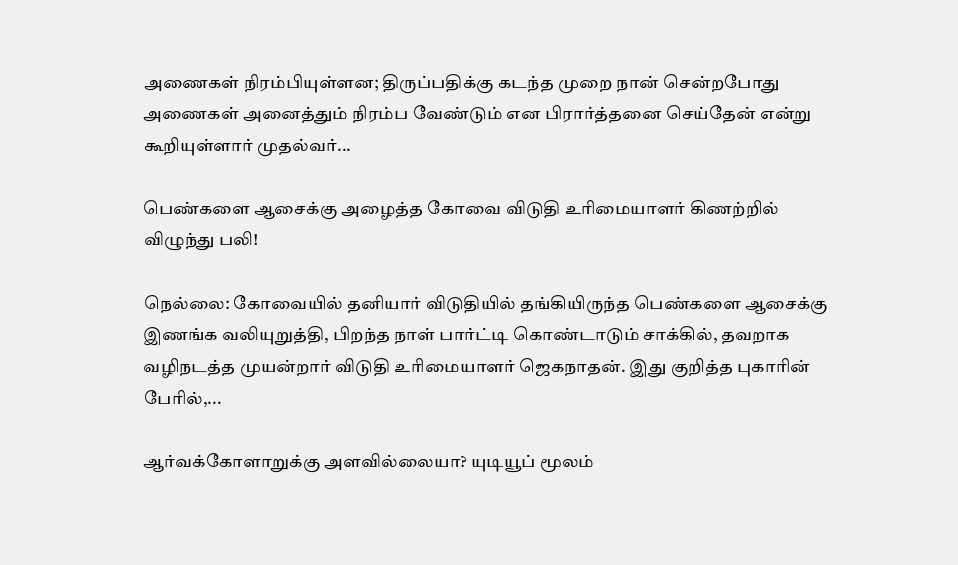அணைகள் நிரம்பியுள்ளன; திருப்பதிக்கு கடந்த முறை நான் சென்றபோது அணைகள் அனைத்தும் நிரம்ப வேண்டும் என பிரார்த்தனை செய்தேன் என்று கூறியுள்ளார் முதல்வர்...

பெண்களை ஆசைக்கு அழைத்த கோவை விடுதி உரிமையாளர் கிணற்றில் விழுந்து பலி!

நெல்லை: கோவையில் தனியார் விடுதியில் தங்கியிருந்த பெண்களை ஆசைக்கு இணங்க வலியுறுத்தி, பிறந்த நாள் பார்ட்டி கொண்டாடும் சாக்கில், தவறாக வழிநடத்த முயன்றார் விடுதி உரிமையாளர் ஜெகநாதன். இது குறித்த புகாரின் பேரில்,...

ஆர்வக்கோளாறுக்கு அளவில்லையா? யுடியூப் மூலம்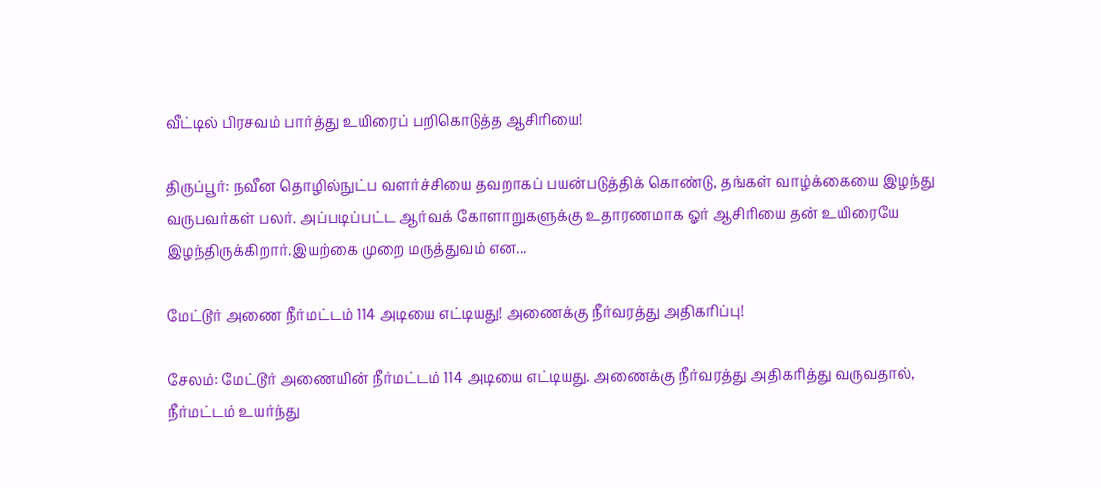வீட்டில் பிரசவம் பார்த்து உயிரைப் பறிகொடுத்த ஆசிரியை!

திருப்பூர்: நவீன தொழில்நுட்ப வளர்ச்சியை தவறாகப் பயன்படுத்திக் கொண்டு, தங்கள் வாழ்க்கையை இழந்து வருபவர்கள் பலர். அப்படிப்பட்ட ஆர்வக் கோளாறுகளுக்கு உதாரணமாக ஓர் ஆசிரியை தன் உயிரையே இழந்திருக்கிறார்.இயற்கை முறை மருத்துவம் என...

மேட்டூர் அணை நீர்மட்டம் 114 அடியை எட்டியது! அணைக்கு நீர்வரத்து அதிகரிப்பு!

சேலம்: மேட்டூர் அணையின் நீர்மட்டம் 114 அடியை எட்டியது. அணைக்கு நீர்வரத்து அதிகரித்து வருவதால், நீர்மட்டம் உயர்ந்து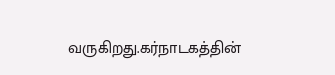வருகிறது.கர்நாடகத்தின்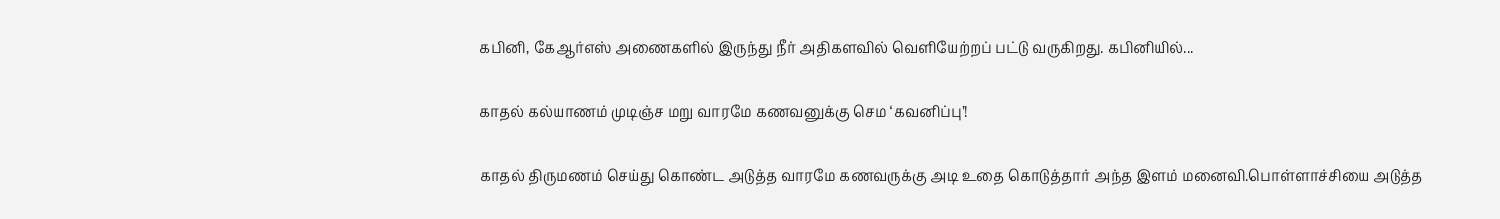கபினி, கேஆர்எஸ் அணைகளில் இருந்து நீர் அதிகளவில் வெளியேற்றப் பட்டு வருகிறது. கபினியில்...

காதல் கல்யாணம் முடிஞ்ச மறு வாரமே கணவனுக்கு செம ‘கவனிப்பு’!

காதல் திருமணம் செய்து கொண்ட அடுத்த வாரமே கணவருக்கு அடி உதை கொடுத்தார் அந்த இளம் மனைவி.பொள்ளாச்சியை அடுத்த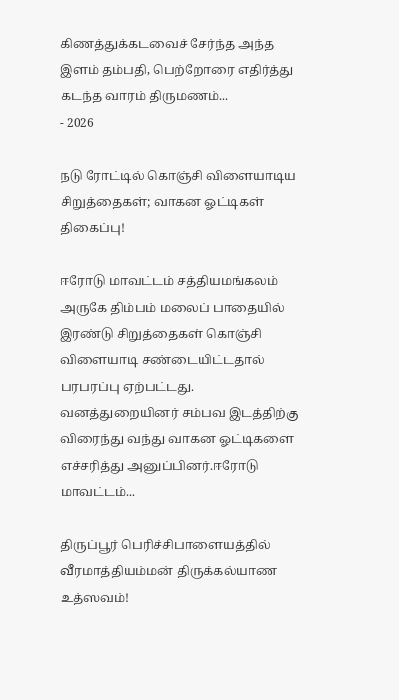கிணத்துக்கடவைச் சேர்ந்த அந்த இளம் தம்பதி, பெற்றோரை எதிர்த்து கடந்த வாரம் திருமணம்...
- 2026

நடு ரோட்டில் கொஞ்சி விளையாடிய சிறுத்தைகள்; வாகன ஓட்டிகள் திகைப்பு!

ஈரோடு மாவட்டம் சத்தியமங்கலம் அருகே திம்பம் மலைப் பாதையில் இரண்டு சிறுத்தைகள் கொஞ்சி விளையாடி சண்டையிட்டதால் பரபரப்பு ஏற்பட்டது. வனத்துறையினர் சம்பவ இடத்திற்கு விரைந்து வந்து வாகன ஓட்டிகளை எச்சரித்து அனுப்பினர்.ஈரோடு மாவட்டம்...

திருப்பூர் பெரிச்சிபாளையத்தில் வீரமாத்தியம்மன் திருக்கல்யாண உத்ஸவம்!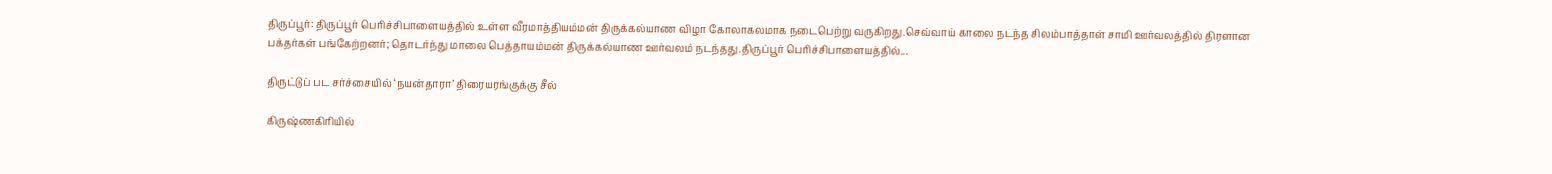திருப்பூர்: திருப்பூர் பெரிச்சிபாளையத்தில் உள்ள வீரமாத்தியம்மன் திருக்கல்யாண விழா கோலாகலமாக நடைபெற்று வருகிறது.செவ்வாய் காலை நடந்த சிலம்பாத்தாள் சாமி ஊர்வலத்தில் திரளான பக்தர்கள் பங்கேற்றனர்; தொடர்ந்து மாலை பெத்தாயம்மன் திருக்கல்யாண ஊர்வலம் நடந்தது.திருப்பூர் பெரிச்சிபாளையத்தில்...

திருட்டுப் பட சர்ச்சையில் ‘நயன்தாரா’ திரையரங்குக்கு சீல்

கிருஷ்ணகிரியில்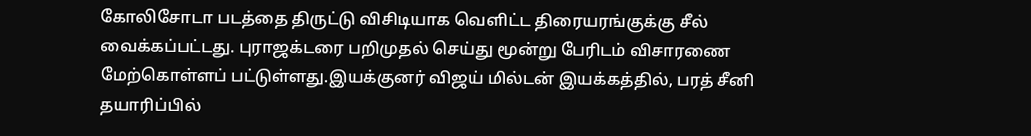கோலிசோடா படத்தை திருட்டு விசிடியாக வெளிட்ட திரையரங்குக்கு சீல் வைக்கப்பட்டது. புராஜக்டரை பறிமுதல் செய்து மூன்று பேரிடம் விசாரணை மேற்கொள்ளப் பட்டுள்ளது.இயக்குனர் விஜய் மில்டன் இயக்கத்தில், பரத் சீனி தயாரிப்பில்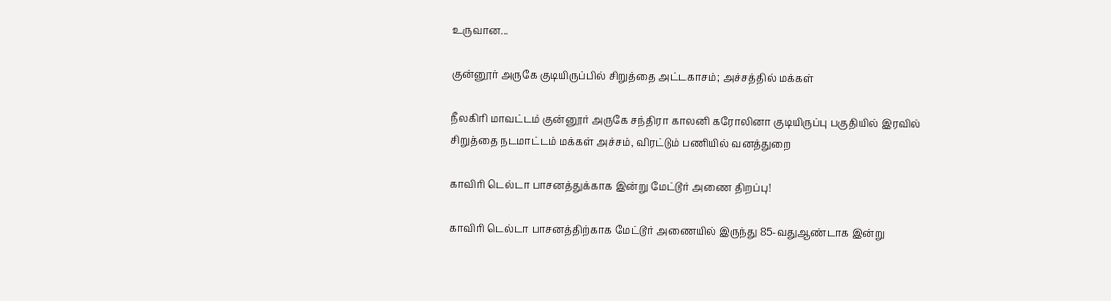உருவான...

குன்னூர் அருகே குடியிருப்பில் சிறுத்தை அட்டகாசம்; அச்சத்தில் மக்கள்

நீலகிரி மாவட்டம் குன்னூர் அருகே சந்திரா காலனி கரோலினா குடியிருப்பு பகுதியில் இரவில் சிறுத்தை நடமாட்டம் மக்கள் அச்சம், விரட்டும் பணியில் வனத்துறை

காவிரி டெல்டா பாசனத்துக்காக இன்று மேட்டூர் அணை திறப்பு!

காவிரி டெல்டா பாசனத்திற்காக மேட்டூர் அணையில் இருந்து 85-வதுஆண்டாக இன்று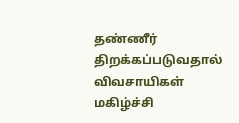தண்ணீர் திறக்கப்படுவதால் விவசாயிகள் மகிழ்ச்சி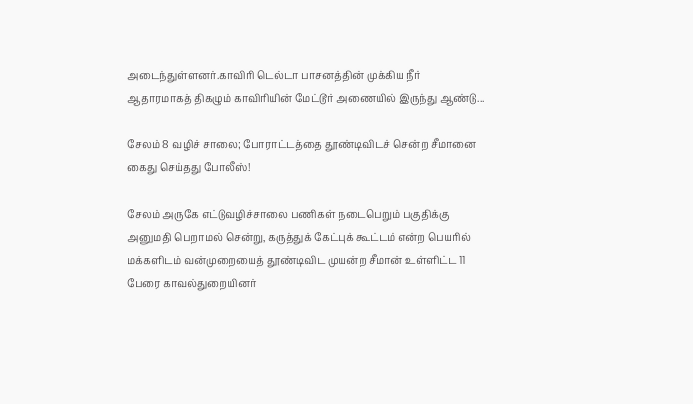அடைந்துள்ளனர்.காவிரி டெல்டா பாசனத்தின் முக்கிய நீர் ஆதாரமாகத் திகழும் காவிரியின் மேட்டூர் அணையில் இருந்து ஆண்டு...

சேலம் 8 வழிச் சாலை; போராட்டத்தை தூண்டிவிடச் சென்ற சீமானை கைது செய்தது போலீஸ்!

சேலம் அருகே எட்டுவழிச்சாலை பணிகள் நடைபெறும் பகுதிக்கு அனுமதி பெறாமல் சென்று, கருத்துக் கேட்புக் கூட்டம் என்ற பெயரில் மக்களிடம் வன்முறையைத் தூண்டிவிட முயன்ற சீமான் உள்ளிட்ட 11 பேரை காவல்துறையினர்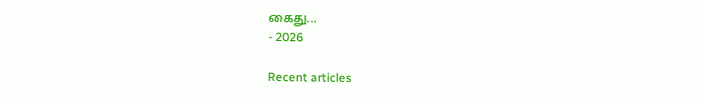கைது...
- 2026

Recent articles